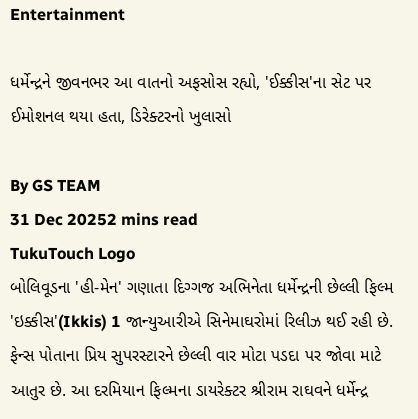Entertainment

ધર્મેન્દ્રને જીવનભર આ વાતનો અફસોસ રહ્યો, 'ઈક્કીસ'ના સેટ પર ઈમોશનલ થયા હતા, ડિરેક્ટરનો ખુલાસો

By GS TEAM
31 Dec 20252 mins read
TukuTouch Logo
બોલિવૂડના 'હી-મેન' ગણાતા દિગ્ગજ અભિનેતા ધર્મેન્દ્રની છેલ્લી ફિલ્મ 'ઇક્કીસ'(Ikkis) 1 જાન્યુઆરીએ સિનેમાઘરોમાં રિલીઝ થઈ રહી છે. ફેન્સ પોતાના પ્રિય સુપરસ્ટારને છેલ્લી વાર મોટા પડદા પર જોવા માટે આતુર છે. આ દરમિયાન ફિલ્મના ડાયરેક્ટર શ્રીરામ રાઘવને ધર્મેન્દ્ર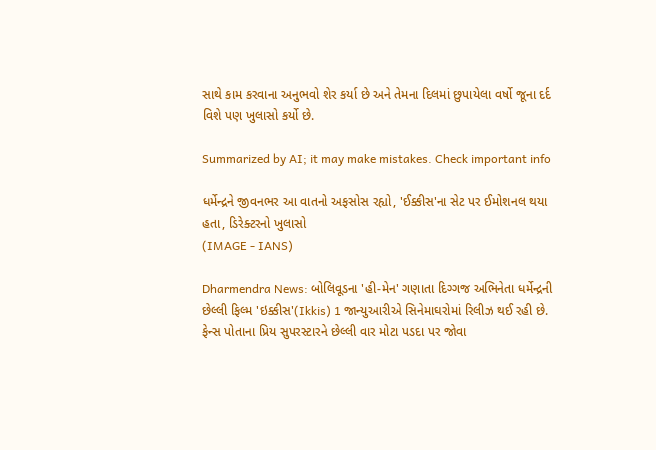સાથે કામ કરવાના અનુભવો શેર કર્યા છે અને તેમના દિલમાં છુપાયેલા વર્ષો જૂના દર્દ વિશે પણ ખુલાસો કર્યો છે.

Summarized by AI; it may make mistakes. Check important info

ધર્મેન્દ્રને જીવનભર આ વાતનો અફસોસ રહ્યો, 'ઈક્કીસ'ના સેટ પર ઈમોશનલ થયા હતા, ડિરેક્ટરનો ખુલાસો
(IMAGE - IANS)

Dharmendra News: બોલિવૂડના 'હી-મેન' ગણાતા દિગ્ગજ અભિનેતા ધર્મેન્દ્રની છેલ્લી ફિલ્મ 'ઇક્કીસ'(Ikkis) 1 જાન્યુઆરીએ સિનેમાઘરોમાં રિલીઝ થઈ રહી છે. ફેન્સ પોતાના પ્રિય સુપરસ્ટારને છેલ્લી વાર મોટા પડદા પર જોવા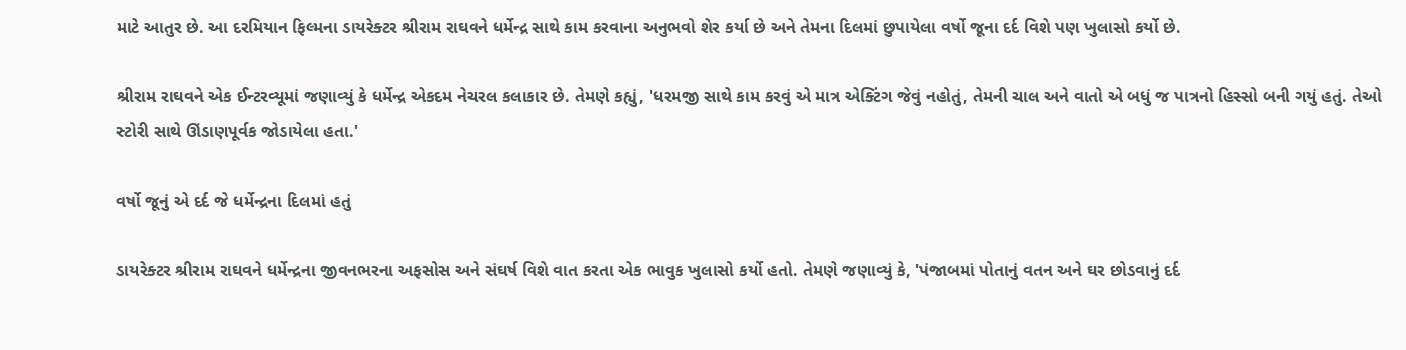માટે આતુર છે. આ દરમિયાન ફિલ્મના ડાયરેક્ટર શ્રીરામ રાઘવને ધર્મેન્દ્ર સાથે કામ કરવાના અનુભવો શેર કર્યા છે અને તેમના દિલમાં છુપાયેલા વર્ષો જૂના દર્દ વિશે પણ ખુલાસો કર્યો છે.

શ્રીરામ રાઘવને એક ઈન્ટરવ્યૂમાં જણાવ્યું કે ધર્મેન્દ્ર એકદમ નેચરલ કલાકાર છે. તેમણે કહ્યું, 'ધરમજી સાથે કામ કરવું એ માત્ર એક્ટિંગ જેવું નહોતું, તેમની ચાલ અને વાતો એ બધું જ પાત્રનો હિસ્સો બની ગયું હતું. તેઓ સ્ટોરી સાથે ઊંડાણપૂર્વક જોડાયેલા હતા.'

વર્ષો જૂનું એ દર્દ જે ધર્મેન્દ્રના દિલમાં હતું

ડાયરેક્ટર શ્રીરામ રાઘવને ધર્મેન્દ્રના જીવનભરના અફસોસ અને સંઘર્ષ વિશે વાત કરતા એક ભાવુક ખુલાસો કર્યો હતો. તેમણે જણાવ્યું કે, 'પંજાબમાં પોતાનું વતન અને ઘર છોડવાનું દર્દ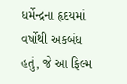ધર્મેન્દ્રના હૃદયમાં વર્ષોથી અકબંધ હતું, જે આ ફિલ્મ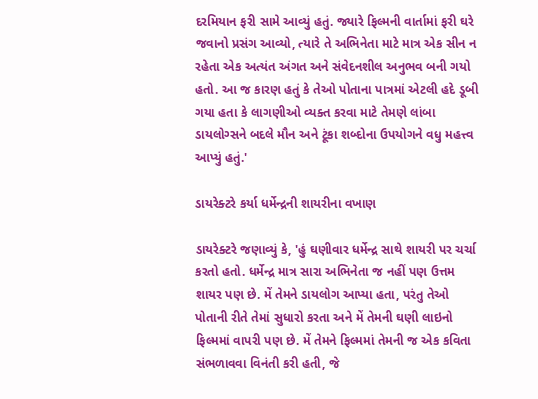દરમિયાન ફરી સામે આવ્યું હતું. જ્યારે ફિલ્મની વાર્તામાં ફરી ઘરે જવાનો પ્રસંગ આવ્યો, ત્યારે તે અભિનેતા માટે માત્ર એક સીન ન રહેતા એક અત્યંત અંગત અને સંવેદનશીલ અનુભવ બની ગયો હતો. આ જ કારણ હતું કે તેઓ પોતાના પાત્રમાં એટલી હદે ડૂબી ગયા હતા કે લાગણીઓ વ્યક્ત કરવા માટે તેમણે લાંબા ડાયલોગ્સને બદલે મૌન અને ટૂંકા શબ્દોના ઉપયોગને વધુ મહત્ત્વ આપ્યું હતું.'

ડાયરેક્ટરે કર્યા ધર્મેન્દ્રની શાયરીના વખાણ

ડાયરેક્ટરે જણાવ્યું કે, 'હું ઘણીવાર ધર્મેન્દ્ર સાથે શાયરી પર ચર્ચા કરતો હતો. ધર્મેન્દ્ર માત્ર સારા અભિનેતા જ નહીં પણ ઉત્તમ શાયર પણ છે. મેં તેમને ડાયલોગ આપ્યા હતા, પરંતુ તેઓ પોતાની રીતે તેમાં સુધારો કરતા અને મેં તેમની ઘણી લાઇનો ફિલ્મમાં વાપરી પણ છે. મેં તેમને ફિલ્મમાં તેમની જ એક કવિતા સંભળાવવા વિનંતી કરી હતી, જે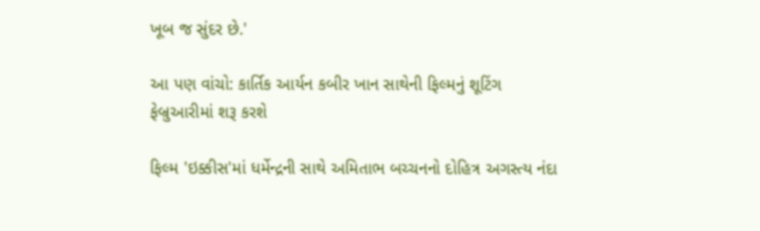ખૂબ જ સુંદર છે.'

આ પણ વાંચો: કાર્તિક આર્યન કબીર ખાન સાથેની ફિલ્મનું શૂટિંગ ફેબ્રુઆરીમાં શરૂ કરશે

ફિલ્મ 'ઇક્કીસ'માં ધર્મેન્દ્રની સાથે અમિતાભ બચ્ચનનો દોહિત્ર અગસ્ત્ય નંદા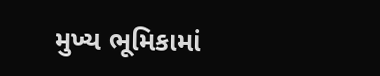મુખ્ય ભૂમિકામાં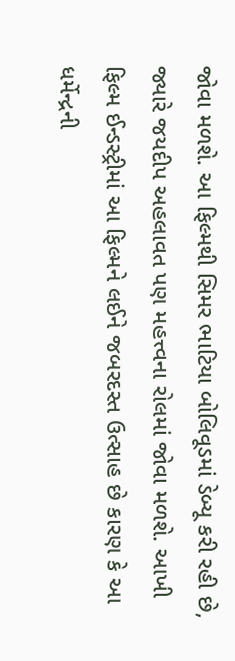જોવા મળશે. આ ફિલ્મથી સિમર ભાટિયા બોલિવૂડમાં ડેબ્યૂ કરી રહી છે, જ્યારે જયદીપ અહલાવત પણ મહત્ત્વના રોલમાં જોવા મળશે. આખી ફિલ્મ ઈન્ડસ્ટ્રીમાં આ ફિલ્મને લઈને જબરદસ્ત ઉત્સાહ છે કારણ કે આ ધર્મેન્દ્રની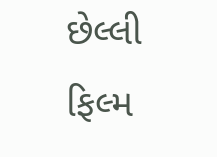છેલ્લી ફિલ્મ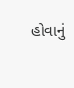હોવાનું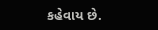કહેવાય છે.